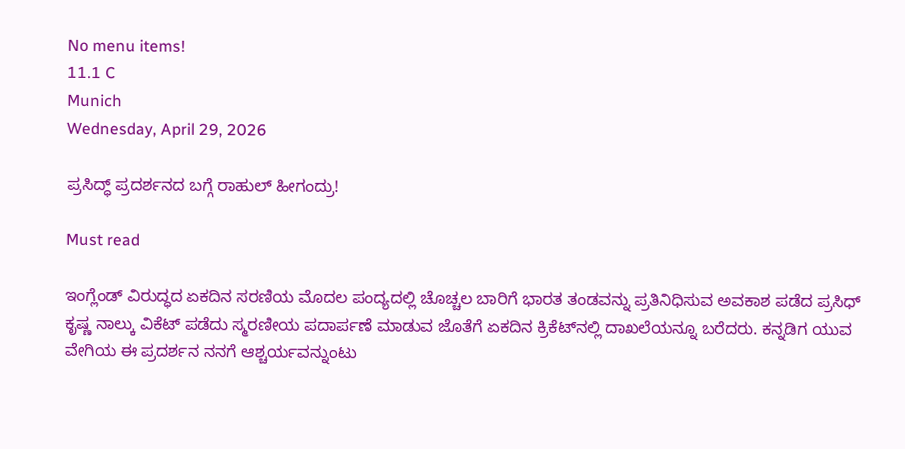No menu items!
11.1 C
Munich
Wednesday, April 29, 2026

ಪ್ರಸಿದ್ಧ್ ಪ್ರದರ್ಶನದ ಬಗ್ಗೆ ರಾಹುಲ್ ಹೀಗಂದ್ರು!

Must read

ಇಂಗ್ಲೆಂಡ್ ವಿರುದ್ಧದ ಏಕದಿನ ಸರಣಿಯ ಮೊದಲ ಪಂದ್ಯದಲ್ಲಿ ಚೊಚ್ಚಲ ಬಾರಿಗೆ ಭಾರತ ತಂಡವನ್ನು ಪ್ರತಿನಿಧಿಸುವ ಅವಕಾಶ ಪಡೆದ ಪ್ರಸಿಧ್ ಕೃಷ್ಣ ನಾಲ್ಕು ವಿಕೆಟ್ ಪಡೆದು ಸ್ಮರಣೀಯ ಪದಾರ್ಪಣೆ ಮಾಡುವ ಜೊತೆಗೆ ಏಕದಿನ ಕ್ರಿಕೆಟ್‌ನಲ್ಲಿ ದಾಖಲೆಯನ್ನೂ ಬರೆದರು. ಕನ್ನಡಿಗ ಯುವ ವೇಗಿಯ ಈ ಪ್ರದರ್ಶನ ನನಗೆ ಆಶ್ಚರ್ಯವನ್ನುಂಟು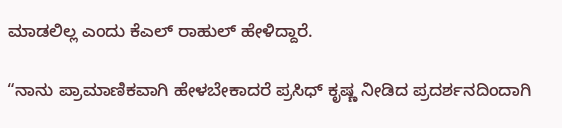ಮಾಡಲಿಲ್ಲ ಎಂದು ಕೆಎಲ್ ರಾಹುಲ್ ಹೇಳಿದ್ದಾರೆ.

“ನಾನು ಪ್ರಾಮಾಣಿಕವಾಗಿ ಹೇಳಬೇಕಾದರೆ ಪ್ರಸಿಧ್ ಕೃಷ್ಣ ನೀಡಿದ ಪ್ರದರ್ಶನದಿಂದಾಗಿ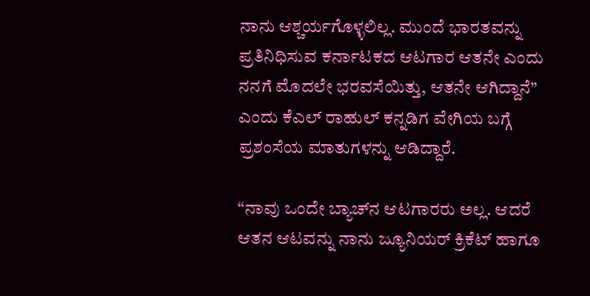ನಾನು ಆಶ್ಚರ್ಯಗೊಳ್ಳಲಿಲ್ಲ. ಮುಂದೆ ಭಾರತವನ್ನು ಪ್ರತಿನಿಧಿಸುವ ಕರ್ನಾಟಕದ ಆಟಗಾರ ಆತನೇ ಎಂದು ನನಗೆ ಮೊದಲೇ ಭರವಸೆಯಿತ್ತು, ಆತನೇ ಆಗಿದ್ದಾನೆ” ಎಂದು ಕೆಎಲ್ ರಾಹುಲ್ ಕನ್ನಡಿಗ ವೇಗಿಯ ಬಗ್ಗೆ ಪ್ರಶಂಸೆಯ ಮಾತುಗಳನ್ನು ಆಡಿದ್ದಾರೆ.

“ನಾವು ಒಂದೇ ಬ್ಯಾಚ್‌ನ ಆಟಗಾರರು ಅಲ್ಲ. ಆದರೆ ಆತನ ಆಟವನ್ನು ನಾನು ಜ್ಯೂನಿಯರ್ ಕ್ರಿಕೆಟ್ ಹಾಗೂ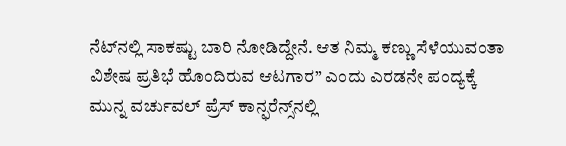ನೆಟ್‌ನಲ್ಲಿ ಸಾಕಷ್ಟು ಬಾರಿ ನೋಡಿದ್ದೇನೆ. ಆತ ನಿಮ್ಮ ಕಣ್ಣು ಸೆಳೆಯುವಂತಾ ವಿಶೇಷ ಪ್ರತಿಭೆ ಹೊಂದಿರುವ ಆಟಗಾರ” ಎಂದು ಎರಡನೇ ಪಂದ್ಯಕ್ಕೆ ಮುನ್ನ ವರ್ಚುವಲ್ ಪ್ರೆಸ್‌ ಕಾನ್ಫರೆನ್ಸ್‌ನಲ್ಲಿ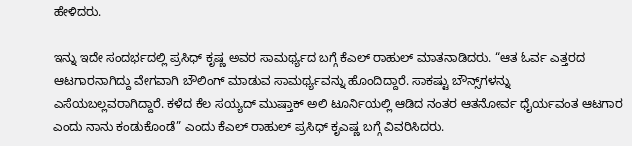ಹೇಳಿದರು.

ಇನ್ನು ಇದೇ ಸಂದರ್ಭದಲ್ಲಿ ಪ್ರಸಿಧ್ ಕೃಷ್ಣ ಅವರ ಸಾಮರ್ಥ್ಯದ ಬಗ್ಗೆ ಕೆಎಲ್ ರಾಹುಲ್ ಮಾತನಾಡಿದರು. “ಆತ ಓರ್ವ ಎತ್ತರದ ಆಟಗಾರನಾಗಿದ್ದು ವೇಗವಾಗಿ ಬೌಲಿಂಗ್ ಮಾಡುವ ಸಾಮರ್ಥ್ಯವನ್ನು ಹೊಂದಿದ್ದಾರೆ. ಸಾಕಷ್ಟು ಬೌನ್ಸ್‌ಗಳನ್ನು ಎಸೆಯಬಲ್ಲವರಾಗಿದ್ದಾರೆ. ಕಳೆದ ಕೆಲ ಸಯ್ಯದ್ ಮುಷ್ತಾಕ್ ಅಲಿ ಟೂರ್ನಿಯಲ್ಲಿ ಆಡಿದ ನಂತರ ಆತನೋರ್ವ ಧೈರ್ಯವಂತ ಆಟಗಾರ ಎಂದು ನಾನು ಕಂಡುಕೊಂಡೆ” ಎಂದು ಕೆಎಲ್ ರಾಹುಲ್ ಪ್ರಸಿಧ್ ಕೃಎಷ್ಣ ಬಗ್ಗೆ ವಿವರಿಸಿದರು.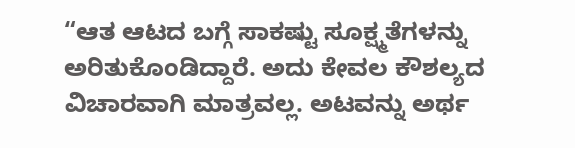“ಆತ ಆಟದ ಬಗ್ಗೆ ಸಾಕಷ್ಟು ಸೂಕ್ಷ್ಮತೆಗಳನ್ನು ಅರಿತುಕೊಂಡಿದ್ದಾರೆ. ಅದು ಕೇವಲ ಕೌಶಲ್ಯದ ವಿಚಾರವಾಗಿ ಮಾತ್ರವಲ್ಲ. ಅಟವನ್ನು ಅರ್ಥ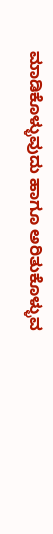ಮಾಡಿಕೊಳ್ಳುವುದು ಹಾಗೂ ಅರಿತುಕೊಳ್ಳುವ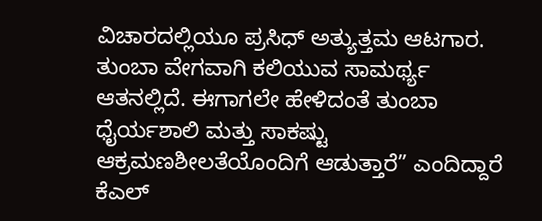ವಿಚಾರದಲ್ಲಿಯೂ ಪ್ರಸಿಧ್ ಅತ್ಯುತ್ತಮ ಆಟಗಾರ. ತುಂಬಾ ವೇಗವಾಗಿ ಕಲಿಯುವ ಸಾಮರ್ಥ್ಯ ಆತನಲ್ಲಿದೆ. ಈಗಾಗಲೇ ಹೇಳಿದಂತೆ ತುಂಬಾ ಧೈರ್ಯಶಾಲಿ ಮತ್ತು ಸಾಕಷ್ಟು ಆಕ್ರಮಣಶೀಲತೆಯೊಂದಿಗೆ ಆಡುತ್ತಾರೆ” ಎಂದಿದ್ದಾರೆ ಕೆಎಲ್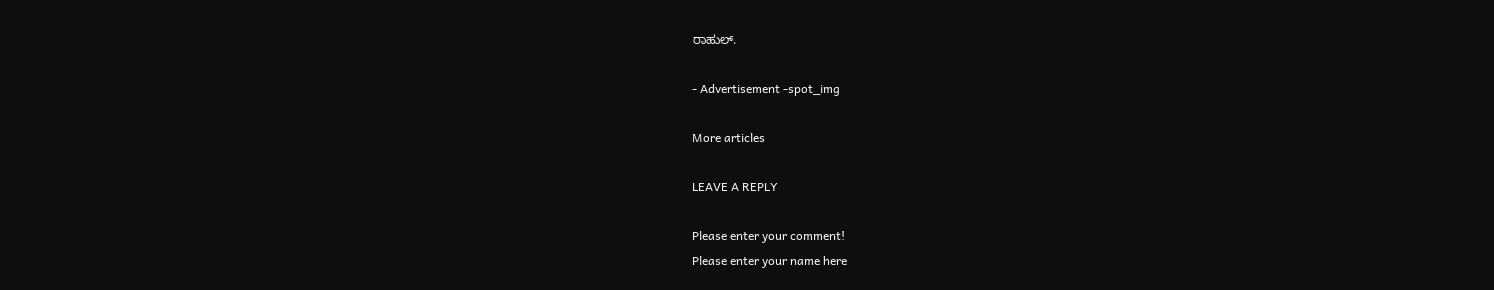ರಾಹುಲ್.

- Advertisement -spot_img

More articles

LEAVE A REPLY

Please enter your comment!
Please enter your name here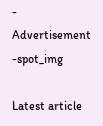- Advertisement -spot_img

Latest article